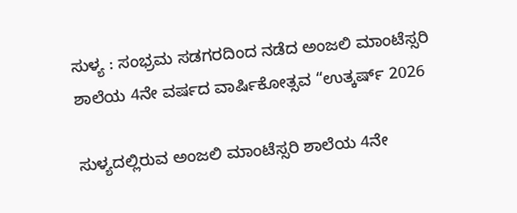ಸುಳ್ಯ : ಸಂಭ್ರಮ ಸಡಗರದಿಂದ ನಡೆದ ಅಂಜಲಿ ಮಾಂಟೆಸ್ಸರಿ ಶಾಲೆಯ 4ನೇ ವರ್ಷದ ವಾರ್ಷಿಕೋತ್ಸವ “ಉತ್ಕರ್ಷ್ 2026

ಸುಳ್ಯದಲ್ಲಿರುವ ಅಂಜಲಿ ಮಾಂಟೆಸ್ಸರಿ ಶಾಲೆಯ 4ನೇ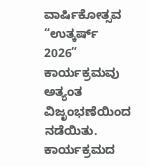ವಾರ್ಷಿಕೋತ್ಸವ “ಉತ್ಕರ್ಷ್ 2026” ಕಾರ್ಯಕ್ರಮವು ಅತ್ಯಂತ ವಿಜೃಂಭಣೆಯಿಂದ ನಡೆಯಿತು. ಕಾರ್ಯಕ್ರಮದ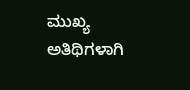ಮುಖ್ಯ ಅತಿಥಿಗಳಾಗಿ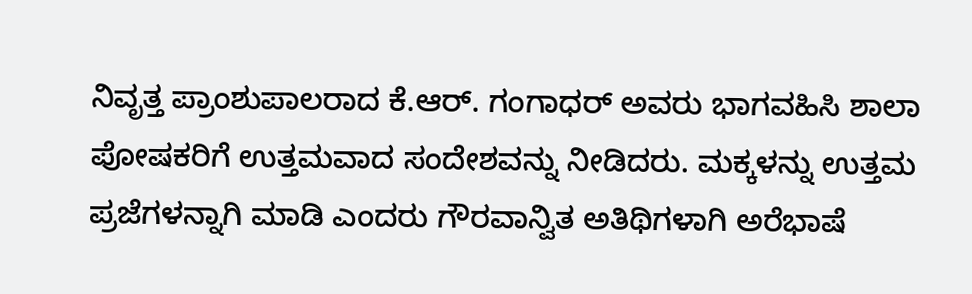ನಿವೃತ್ತ ಪ್ರಾಂಶುಪಾಲರಾದ ಕೆ.ಆರ್. ಗಂಗಾಧರ್ ಅವರು ಭಾಗವಹಿಸಿ ಶಾಲಾ ಪೋಷಕರಿಗೆ ಉತ್ತಮವಾದ ಸಂದೇಶವನ್ನು ನೀಡಿದರು. ಮಕ್ಕಳನ್ನು ಉತ್ತಮ ಪ್ರಜೆಗಳನ್ನಾಗಿ ಮಾಡಿ ಎಂದರು ಗೌರವಾನ್ವಿತ ಅತಿಥಿಗಳಾಗಿ ಅರೆಭಾಷೆ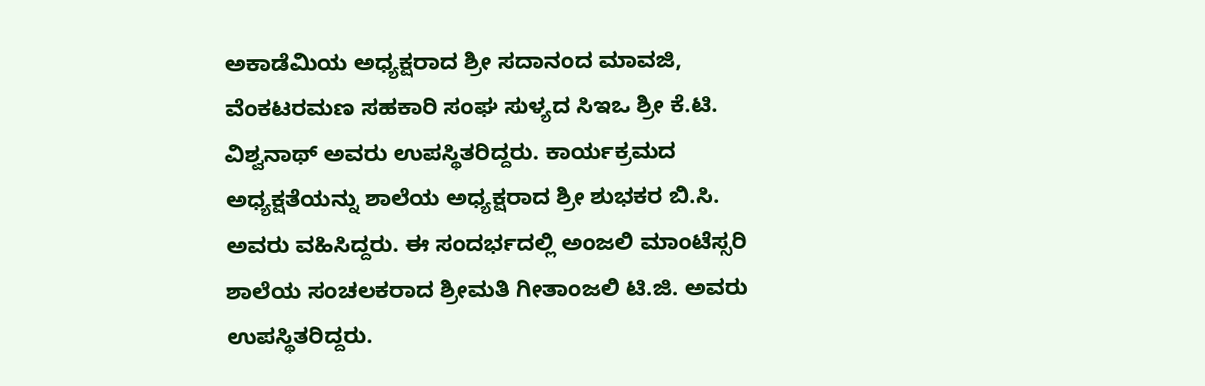ಅಕಾಡೆಮಿಯ ಅಧ್ಯಕ್ಷರಾದ ಶ್ರೀ ಸದಾನಂದ ಮಾವಜಿ, ವೆಂಕಟರಮಣ ಸಹಕಾರಿ ಸಂಘ ಸುಳ್ಯದ ಸಿಇಒ ಶ್ರೀ ಕೆ.ಟಿ. ವಿಶ್ವನಾಥ್ ಅವರು ಉಪಸ್ಥಿತರಿದ್ದರು. ಕಾರ್ಯಕ್ರಮದ ಅಧ್ಯಕ್ಷತೆಯನ್ನು ಶಾಲೆಯ ಅಧ್ಯಕ್ಷರಾದ ಶ್ರೀ ಶುಭಕರ ಬಿ.ಸಿ. ಅವರು ವಹಿಸಿದ್ದರು. ಈ ಸಂದರ್ಭದಲ್ಲಿ ಅಂಜಲಿ ಮಾಂಟೆಸ್ಸರಿ ಶಾಲೆಯ ಸಂಚಲಕರಾದ ಶ್ರೀಮತಿ ಗೀತಾಂಜಲಿ ಟಿ.ಜಿ. ಅವರು ಉಪಸ್ಥಿತರಿದ್ದರು.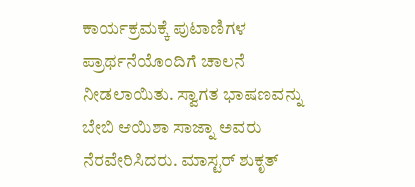ಕಾರ್ಯಕ್ರಮಕ್ಕೆ ಪುಟಾಣಿಗಳ ಪ್ರಾರ್ಥನೆಯೊಂದಿಗೆ ಚಾಲನೆ ನೀಡಲಾಯಿತು. ಸ್ವಾಗತ ಭಾಷಣವನ್ನು ಬೇಬಿ ಆಯಿಶಾ ಸಾಜ್ನಾ ಅವರು ನೆರವೇರಿಸಿದರು. ಮಾಸ್ಟರ್ ಶುಕೃತ್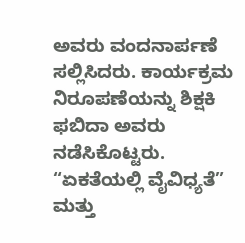ಅವರು ವಂದನಾರ್ಪಣೆ ಸಲ್ಲಿಸಿದರು. ಕಾರ್ಯಕ್ರಮ ನಿರೂಪಣೆಯನ್ನು ಶಿಕ್ಷಕಿ ಫಬಿದಾ ಅವರು ನಡೆಸಿಕೊಟ್ಟರು. “ಏಕತೆಯಲ್ಲಿ ವೈವಿಧ್ಯತೆ” ಮತ್ತು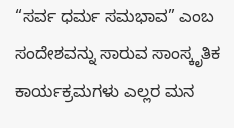“ಸರ್ವ ಧರ್ಮ ಸಮಭಾವ” ಎಂಬ ಸಂದೇಶವನ್ನು ಸಾರುವ ಸಾಂಸ್ಕೃತಿಕ ಕಾರ್ಯಕ್ರಮಗಳು ಎಲ್ಲರ ಮನ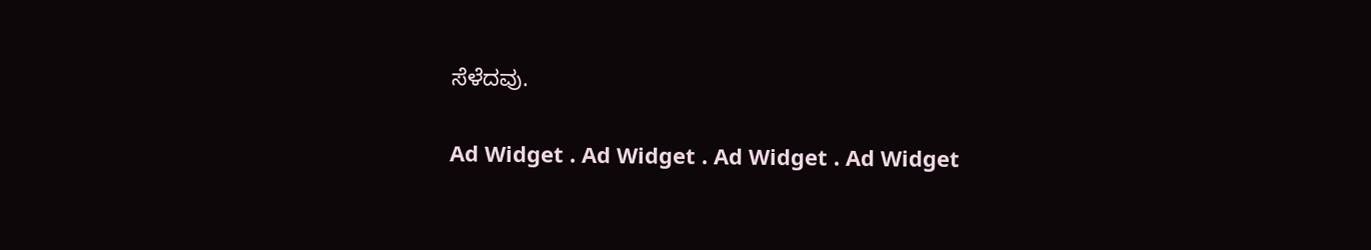ಸೆಳೆದವು.

Ad Widget . Ad Widget . Ad Widget . Ad Widget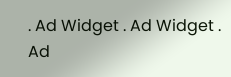. Ad Widget . Ad Widget . Ad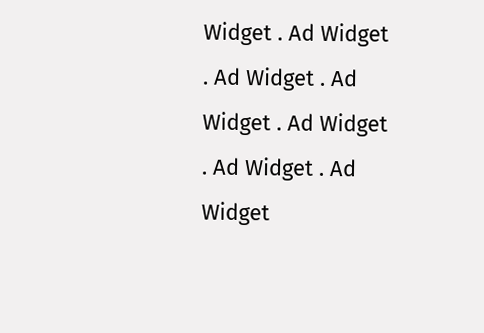Widget . Ad Widget . Ad Widget . Ad Widget . Ad Widget . Ad Widget . Ad Widget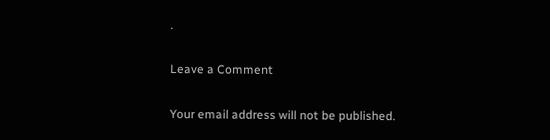.

Leave a Comment

Your email address will not be published.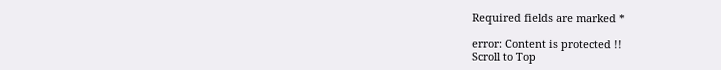Required fields are marked *

error: Content is protected !!
Scroll to Top